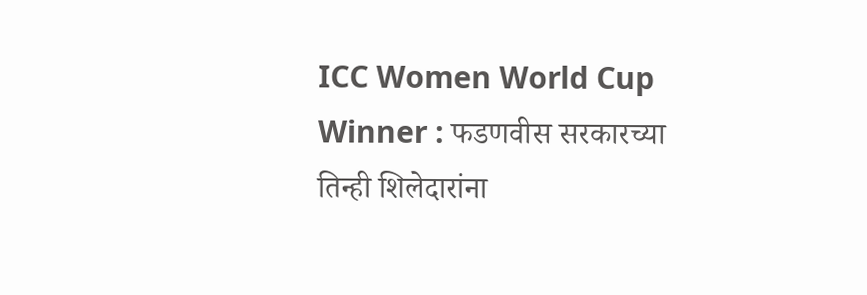ICC Women World Cup Winner : फडणवीस सरकारच्या तिन्ही शिलेदारांना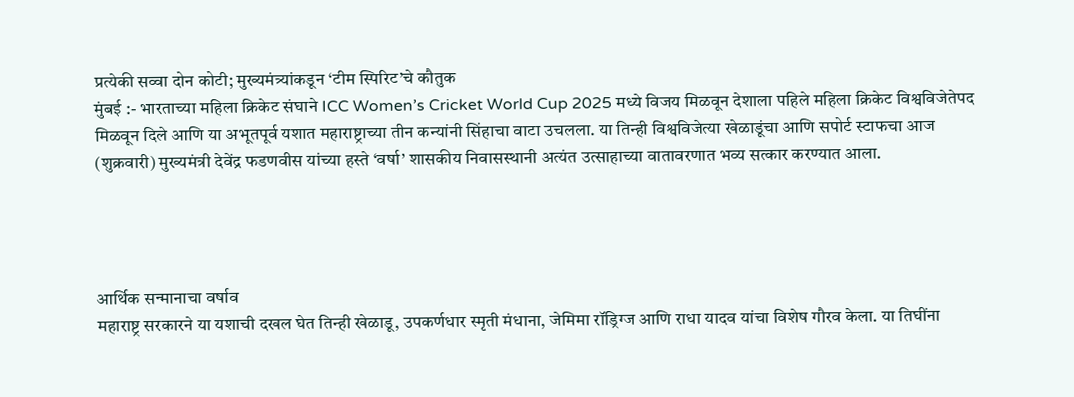प्रत्येकी सव्वा दोन कोटी; मुख्यमंत्र्यांकडून ‘टीम स्पिरिट’चे कौतुक
मुंबई :- भारताच्या महिला क्रिकेट संघाने ICC Women’s Cricket World Cup 2025 मध्ये विजय मिळवून देशाला पहिले महिला क्रिकेट विश्वविजेतेपद मिळवून दिले आणि या अभूतपूर्व यशात महाराष्ट्राच्या तीन कन्यांनी सिंहाचा वाटा उचलला. या तिन्ही विश्वविजेत्या खेळाडूंचा आणि सपोर्ट स्टाफचा आज (शुक्रवारी) मुख्यमंत्री देवेंद्र फडणवीस यांच्या हस्ते ‘वर्षा’ शासकीय निवासस्थानी अत्यंत उत्साहाच्या वातावरणात भव्य सत्कार करण्यात आला.




आर्थिक सन्मानाचा वर्षाव
महाराष्ट्र सरकारने या यशाची दखल घेत तिन्ही खेळाडू, उपकर्णधार स्मृती मंधाना, जेमिमा रॉड्रिग्ज आणि राधा यादव यांचा विशेष गौरव केला. या तिघींना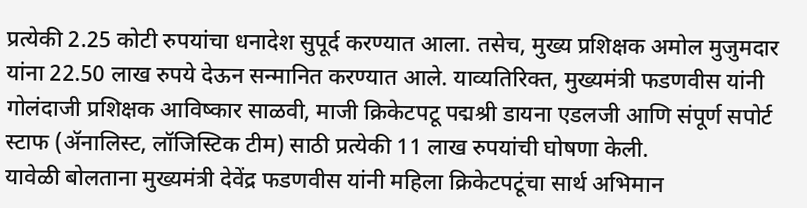प्रत्येकी 2.25 कोटी रुपयांचा धनादेश सुपूर्द करण्यात आला. तसेच, मुख्य प्रशिक्षक अमोल मुजुमदार यांना 22.50 लाख रुपये देऊन सन्मानित करण्यात आले. याव्यतिरिक्त, मुख्यमंत्री फडणवीस यांनी गोलंदाजी प्रशिक्षक आविष्कार साळवी, माजी क्रिकेटपटू पद्मश्री डायना एडलजी आणि संपूर्ण सपोर्ट स्टाफ (ॲनालिस्ट, लॉजिस्टिक टीम) साठी प्रत्येकी 11 लाख रुपयांची घोषणा केली.
यावेळी बोलताना मुख्यमंत्री देवेंद्र फडणवीस यांनी महिला क्रिकेटपटूंचा सार्थ अभिमान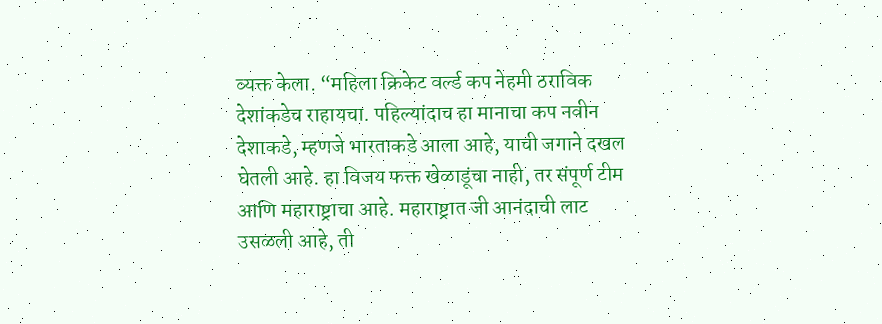व्यक्त केला. “महिला क्रिकेट वर्ल्ड कप नेहमी ठराविक देशांकडेच राहायचा. पहिल्यांदाच हा मानाचा कप नवीन देशाकडे, म्हणजे भारताकडे आला आहे, याची जगाने दखल घेतली आहे. हा विजय फक्त खेळाडूंचा नाही, तर संपूर्ण टीम आणि महाराष्ट्राचा आहे. महाराष्ट्रात जी आनंदाची लाट उसळली आहे, ती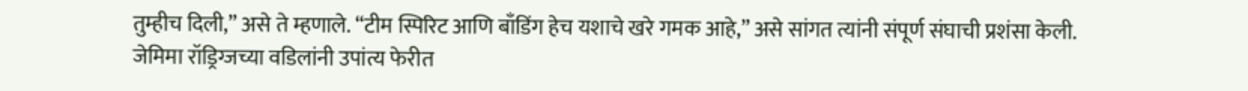तुम्हीच दिली,” असे ते म्हणाले. “टीम स्पिरिट आणि बाँडिंग हेच यशाचे खरे गमक आहे,” असे सांगत त्यांनी संपूर्ण संघाची प्रशंसा केली.
जेमिमा रॉड्रिग्जच्या वडिलांनी उपांत्य फेरीत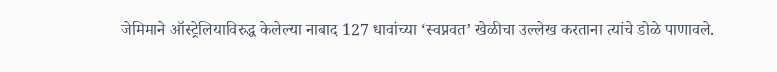जेमिमाने ऑस्ट्रेलियाविरुद्ध केलेल्या नाबाद 127 धावांच्या ‘स्वप्नवत’ खेळीचा उल्लेख करताना त्यांचे डोळे पाणावले.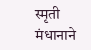स्मृती मंधानाने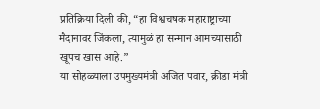प्रतिक्रिया दिली की, “हा विश्वचषक महाराष्ट्राच्या मैदानावर जिंकला, त्यामुळं हा सन्मान आमच्यासाठी खूपच खास आहे.”
या सोहळ्याला उपमुख्यमंत्री अजित पवार, क्रीडा मंत्री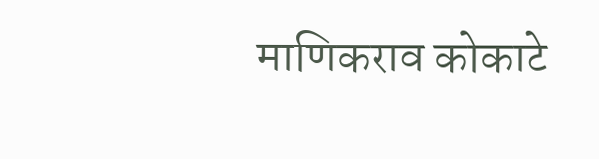माणिकराव कोकाटे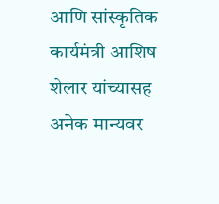आणि सांस्कृतिक कार्यमंत्री आशिष शेलार यांच्यासह अनेक मान्यवर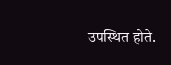उपस्थित होते.